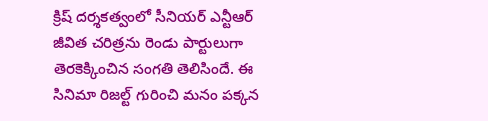క్రిష్ దర్శకత్వంలో సీనియర్ ఎన్టీఆర్ జీవిత చరిత్రను రెండు పార్టులుగా తెరకెక్కించిన సంగతి తెలిసిందే. ఈ సినిమా రిజల్ట్ గురించి మనం పక్కన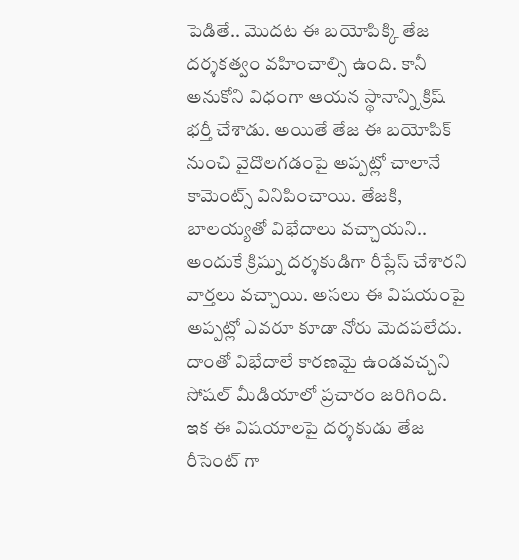పెడితే.. మొదట ఈ బయోపిక్కి తేజ దర్శకత్వం వహించాల్సి ఉంది. కానీ అనుకోని విధంగా ఆయన స్థానాన్ని క్రిష్ భర్తీ చేశాడు. అయితే తేజ ఈ బయోపిక్ నుంచి వైదొలగడంపై అప్పట్లో చాలానే కామెంట్స్ వినిపించాయి. తేజకి, బాలయ్యతో విభేదాలు వచ్చాయని.. అందుకే క్రిష్ను దర్శకుడిగా రీప్లేస్ చేశారని వార్తలు వచ్చాయి. అసలు ఈ విషయంపై అప్పట్లో ఎవరూ కూడా నోరు మెదపలేదు. దాంతో విభేదాలే కారణమై ఉండవచ్చని సోషల్ మీడియాలో ప్రచారం జరిగింది.
ఇక ఈ విషయాలపై దర్శకుడు తేజ రీసెంట్ గా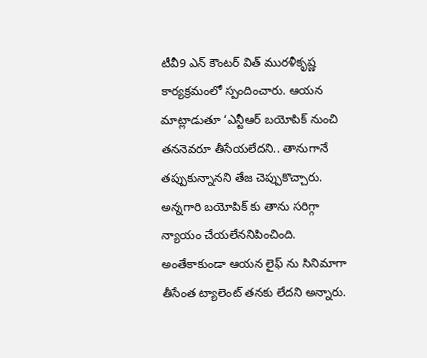టీవీ9 ఎన్ కౌంటర్ విత్ మురళీకృష్ణ కార్యక్రమంలో స్పందించారు. ఆయన మాట్లాడుతూ ‘ఎన్టీఆర్ బయోపిక్ నుంచి తననెవరూ తీసేయలేదని.. తానుగానే తప్పుకున్నానని తేజ చెప్పుకొచ్చారు. అన్నగారి బయోపిక్ కు తాను సరిగ్గా న్యాయం చేయలేననిపించింది. అంతేకాకుండా ఆయన లైఫ్ ను సినిమాగా తీసేంత ట్యాలెంట్ తనకు లేదని అన్నారు.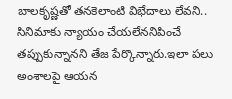బాలకృష్ణతో తనకెలాంటి విభేదాలు లేవని.. సినిమాకు న్యాయం చేయలేననిపించే తప్పుకున్నానని తేజ పేర్కొన్నారు.ఇలా పలు అంశాలపై ఆయన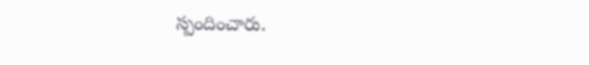స్పందించారు.